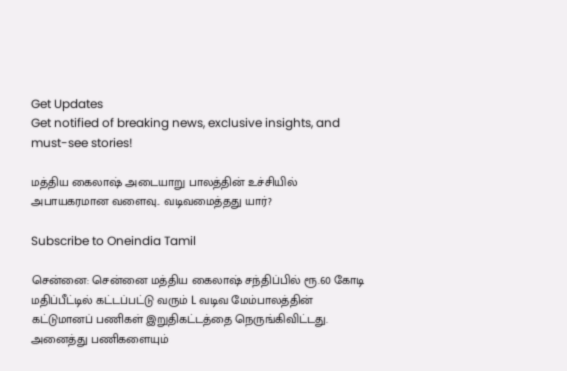Get Updates
Get notified of breaking news, exclusive insights, and must-see stories!

மத்திய கைலாஷ் அடையாறு பாலத்தின் உச்சியில் அபாயகரமான வளைவு.. வடிவமைத்தது யார்?

Subscribe to Oneindia Tamil

சென்னை: சென்னை மத்திய கைலாஷ் சந்திப்பில் ரூ.60 கோடி மதிப்பீட்டில் கட்டப்பட்டு வரும் L வடிவ மேம்பாலத்தின் கட்டுமானப் பணிகள் இறுதிகட்டத்தை நெருங்கிவிட்டது. அனைத்து பணிகளையும்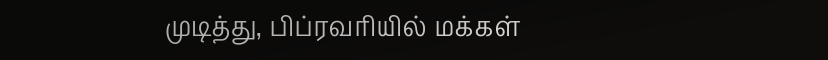முடித்து, பிப்ரவரியில் மக்கள்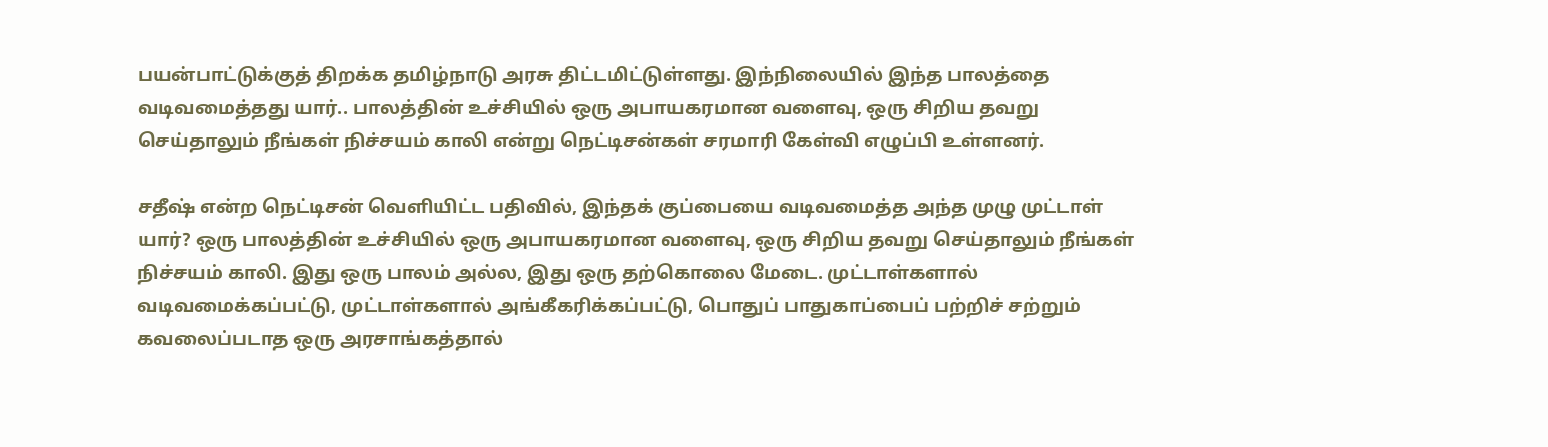பயன்பாட்டுக்குத் திறக்க தமிழ்நாடு அரசு திட்டமிட்டுள்ளது. இந்நிலையில் இந்த பாலத்தை வடிவமைத்தது யார்.. பாலத்தின் உச்சியில் ஒரு அபாயகரமான வளைவு, ஒரு சிறிய தவறு செய்தாலும் நீங்கள் நிச்சயம் காலி என்று நெட்டிசன்கள் சரமாரி கேள்வி எழுப்பி உள்ளனர்.

சதீஷ் என்ற நெட்டிசன் வெளியிட்ட பதிவில், இந்தக் குப்பையை வடிவமைத்த அந்த முழு முட்டாள் யார்? ஒரு பாலத்தின் உச்சியில் ஒரு அபாயகரமான வளைவு, ஒரு சிறிய தவறு செய்தாலும் நீங்கள் நிச்சயம் காலி. இது ஒரு பாலம் அல்ல, இது ஒரு தற்கொலை மேடை. முட்டாள்களால் வடிவமைக்கப்பட்டு, முட்டாள்களால் அங்கீகரிக்கப்பட்டு, பொதுப் பாதுகாப்பைப் பற்றிச் சற்றும் கவலைப்படாத ஒரு அரசாங்கத்தால்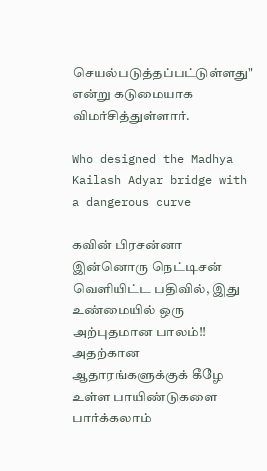செயல்படுத்தப்பட்டுள்ளது" என்று கடுமையாக விமர்சித்துள்ளார்.

Who designed the Madhya Kailash Adyar bridge with a dangerous curve

கவின் பிரசன்னா இன்னொரு நெட்டிசன் வெளியிட்ட பதிவில், இது உண்மையில் ஒரு அற்புதமான பாலம்!! அதற்கான ஆதாரங்களுக்குக் கீழே உள்ள பாயிண்டுகளை பார்க்கலாம்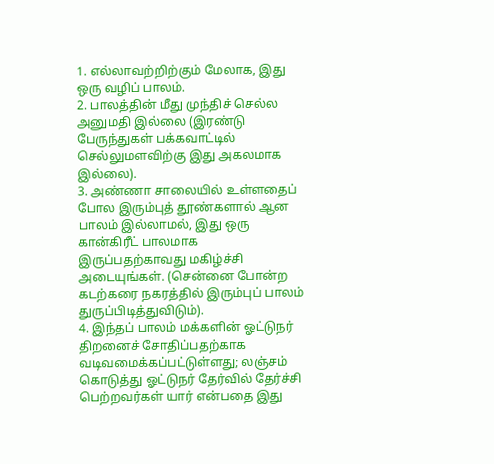1. எல்லாவற்றிற்கும் மேலாக, இது ஒரு வழிப் பாலம்.
2. பாலத்தின் மீது முந்திச் செல்ல அனுமதி இல்லை (இரண்டு பேருந்துகள் பக்கவாட்டில் செல்லுமளவிற்கு இது அகலமாக இல்லை).
3. அண்ணா சாலையில் உள்ளதைப் போல இரும்புத் தூண்களால் ஆன பாலம் இல்லாமல், இது ஒரு கான்கிரீட் பாலமாக இருப்பதற்காவது மகிழ்ச்சி அடையுங்கள். (சென்னை போன்ற கடற்கரை நகரத்தில் இரும்புப் பாலம் துருப்பிடித்துவிடும்).
4. இந்தப் பாலம் மக்களின் ஓட்டுநர் திறனைச் சோதிப்பதற்காக வடிவமைக்கப்பட்டுள்ளது; லஞ்சம் கொடுத்து ஓட்டுநர் தேர்வில் தேர்ச்சி பெற்றவர்கள் யார் என்பதை இது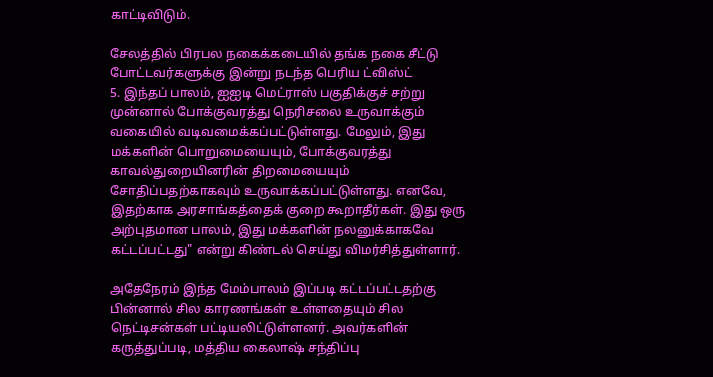காட்டிவிடும்.

சேலத்தில் பிரபல நகைக்கடையில் தங்க நகை சீட்டு போட்டவர்களுக்கு இன்று நடந்த பெரிய ட்விஸ்ட்
5. இந்தப் பாலம், ஐஐடி மெட்ராஸ் பகுதிக்குச் சற்று முன்னால் போக்குவரத்து நெரிசலை உருவாக்கும் வகையில் வடிவமைக்கப்பட்டுள்ளது. மேலும், இது மக்களின் பொறுமையையும், போக்குவரத்து காவல்துறையினரின் திறமையையும் சோதிப்பதற்காகவும் உருவாக்கப்பட்டுள்ளது. எனவே, இதற்காக அரசாங்கத்தைக் குறை கூறாதீர்கள். இது ஒரு அற்புதமான பாலம், இது மக்களின் நலனுக்காகவே கட்டப்பட்டது" என்று கிண்டல் செய்து விமர்சித்துள்ளார்.

அதேநேரம் இந்த மேம்பாலம் இப்படி கட்டப்பட்டதற்கு பின்னால் சில காரணங்கள் உள்ளதையும் சில நெட்டிசன்கள் பட்டியலிட்டுள்ளனர். அவர்களின் கருத்துப்படி, மத்திய கைலாஷ் சந்திப்பு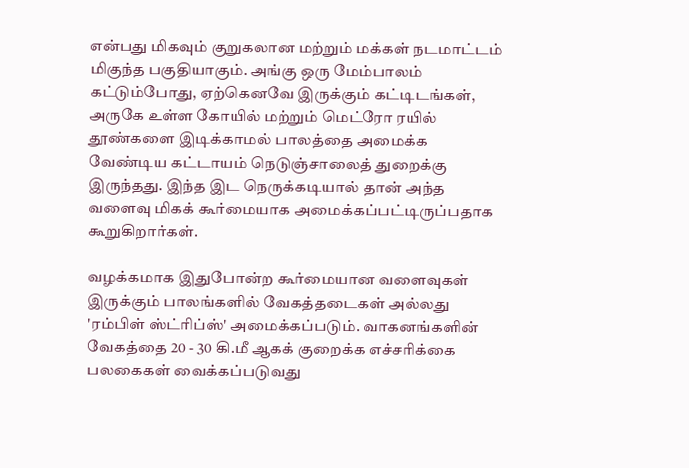என்பது மிகவும் குறுகலான மற்றும் மக்கள் நடமாட்டம் மிகுந்த பகுதியாகும். அங்கு ஒரு மேம்பாலம் கட்டும்போது, ஏற்கெனவே இருக்கும் கட்டிடங்கள், அருகே உள்ள கோயில் மற்றும் மெட்ரோ ரயில் தூண்களை இடிக்காமல் பாலத்தை அமைக்க வேண்டிய கட்டாயம் நெடுஞ்சாலைத் துறைக்கு இருந்தது. இந்த இட நெருக்கடியால் தான் அந்த வளைவு மிகக் கூர்மையாக அமைக்கப்பட்டிருப்பதாக கூறுகிறார்கள்.

வழக்கமாக இதுபோன்ற கூர்மையான வளைவுகள் இருக்கும் பாலங்களில் வேகத்தடைகள் அல்லது 'ரம்பிள் ஸ்ட்ரிப்ஸ்' அமைக்கப்படும். வாகனங்களின் வேகத்தை 20 - 30 கி.மீ ஆகக் குறைக்க எச்சரிக்கை பலகைகள் வைக்கப்படுவது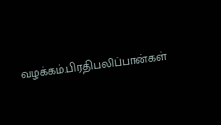வழக்கம்.பிரதிபலிப்பான்கள்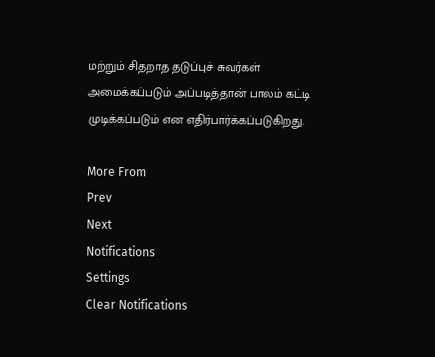மற்றும் சிதறாத தடுப்புச் சுவர்கள் அமைக்கப்படும் அப்படித்தான் பாலம் கட்டி முடிக்கப்படும் என எதிர்பார்க்கப்படுகிறது.

More From
Prev
Next
Notifications
Settings
Clear Notifications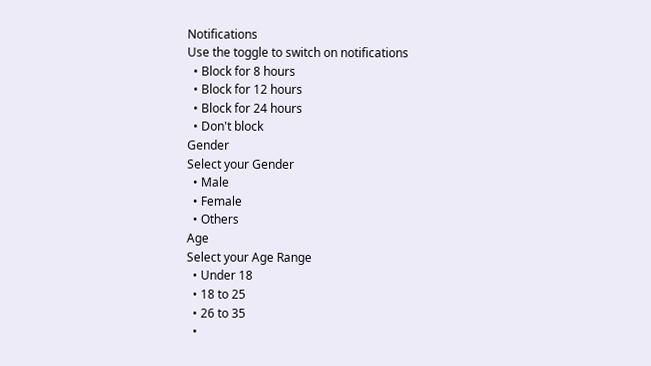Notifications
Use the toggle to switch on notifications
  • Block for 8 hours
  • Block for 12 hours
  • Block for 24 hours
  • Don't block
Gender
Select your Gender
  • Male
  • Female
  • Others
Age
Select your Age Range
  • Under 18
  • 18 to 25
  • 26 to 35
  •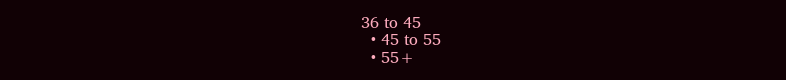36 to 45
  • 45 to 55
  • 55+